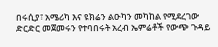በሩሲያ፣ አሜሪካ እና ዩክሬን ልዑካን መካከል የሚደረገው ድርድር መጀመሩን የተባበሩት አረብ ኤምሬቶች የውጭ ጉዳይ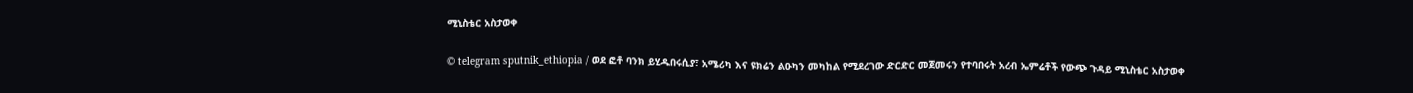ሚኒስቴር አስታወቀ

© telegram sputnik_ethiopia / ወደ ፎቶ ባንክ ይሂዱበሩሲያ፣ አሜሪካ እና ዩክሬን ልዑካን መካከል የሚደረገው ድርድር መጀመሩን የተባበሩት አረብ ኤምሬቶች የውጭ ጉዳይ ሚኒስቴር አስታወቀ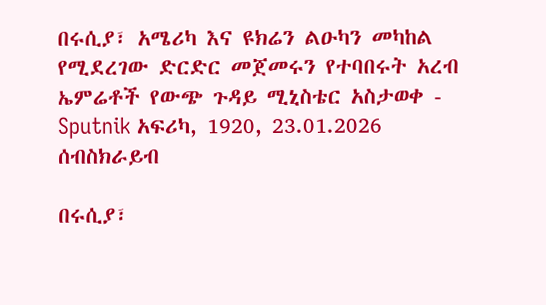በሩሲያ፣ አሜሪካ እና ዩክሬን ልዑካን መካከል የሚደረገው ድርድር መጀመሩን የተባበሩት አረብ ኤምሬቶች የውጭ ጉዳይ ሚኒስቴር አስታወቀ - Sputnik አፍሪካ, 1920, 23.01.2026
ሰብስክራይብ

በሩሲያ፣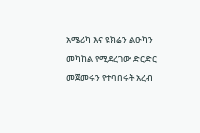አሜሪካ እና ዩክሬን ልዑካን መካከል የሚደረገው ድርድር መጀመሩን የተባበሩት አረብ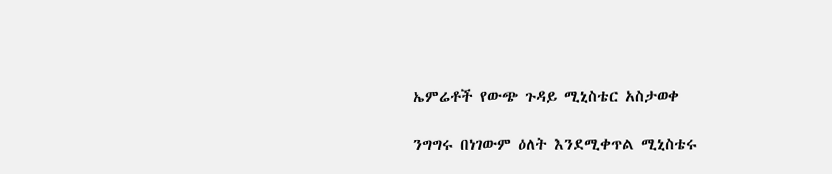ኤምሬቶች የውጭ ጉዳይ ሚኒስቴር አስታወቀ

ንግግሩ በነገውም ዕለት እንደሚቀጥል ሚኒስቴሩ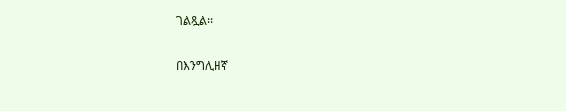ገልጿል፡፡

በእንግሊዘኛ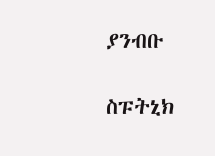ያንብቡ

ስፑትኒክ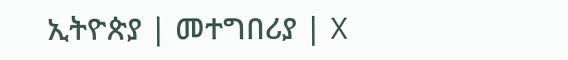ኢትዮጵያ | መተግበሪያ | X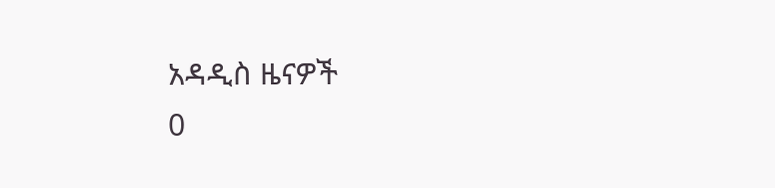አዳዲስ ዜናዎች
0